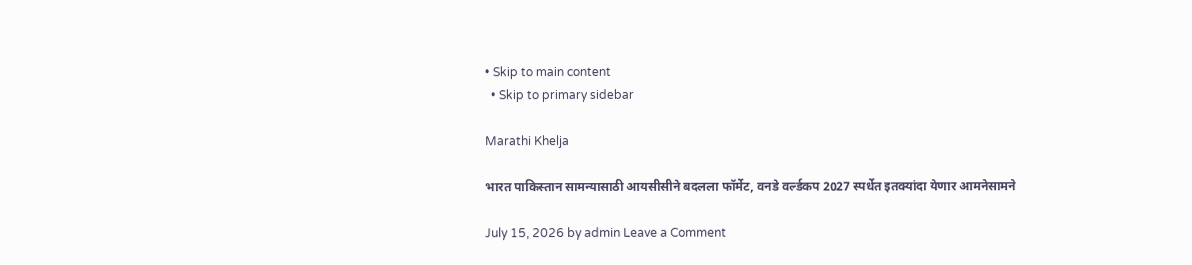• Skip to main content
  • Skip to primary sidebar

Marathi Khelja

भारत पाकिस्तान सामन्यासाठी आयसीसीने बदलला फॉर्मेट, वनडे वर्ल्डकप 2027 स्पर्धेत इतक्यांदा येणार आमनेसामने

July 15, 2026 by admin Leave a Comment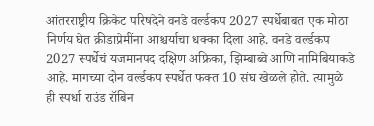आंतरराष्ट्रीय क्रिकेट परिषदेने वनडे वर्ल्डकप 2027 स्पर्धेबाबत एक मोठा निर्णय घेत क्रीडाप्रेमींना आश्चर्याचा धक्का दिला आहे. वनडे वर्ल्डकप 2027 स्पर्धेचं यजमानपद दक्षिण अफ्रिका, झिम्बाब्वे आणि नामिबियाकडे आहे. मागच्या दोन वर्ल्डकप स्पर्धेत फक्त 10 संघ खेळले होते. त्यामुळे ही स्पर्धा राउंड रॉबिन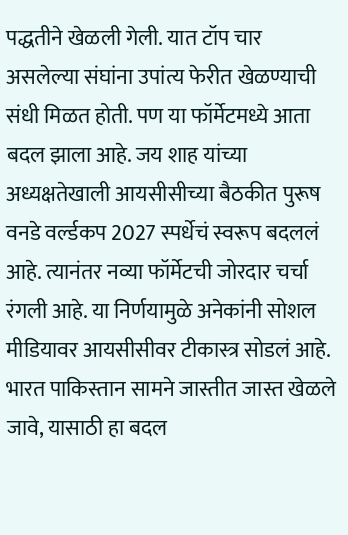पद्धतीने खेळली गेली. यात टॉप चार असलेल्या संघांना उपांत्य फेरीत खेळण्याची संधी मिळत होती. पण या फॉर्मेटमध्ये आता बदल झाला आहे. जय शाह यांच्या अध्यक्षतेखाली आयसीसीच्या बैठकीत पुरूष वनडे वर्ल्डकप 2027 स्पर्धेचं स्वरूप बदललं आहे. त्यानंतर नव्या फॉर्मेटची जोरदार चर्चा रंगली आहे. या निर्णयामुळे अनेकांनी सोशल मीडियावर आयसीसीवर टीकास्त्र सोडलं आहे. भारत पाकिस्तान सामने जास्तीत जास्त खेळले जावे, यासाठी हा बदल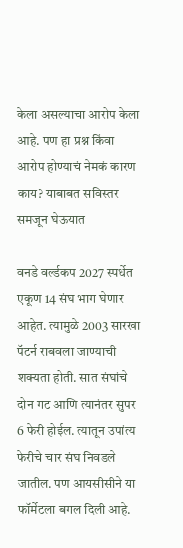केला असल्याचा आरोप केला आहे. पण हा प्रश्न किंवा आरोप होण्याचं नेमकं कारण काय? याबाबत सविस्तर समजून घेऊयात

वनडे वर्ल्डकप 2027 स्पर्धेत एकूण 14 संघ भाग घेणार आहेत. त्यामुळे 2003 सारखा पॅटर्न राबवला जाण्याची शक्यता होती. सात संघांचे दोन गट आणि त्यानंतर सुपर 6 फेरी होईल. त्यातून उपांत्य फेरीचे चार संघ निवडले जातील. पण आयसीसीने या फॉर्मेटला बगल दिली आहे.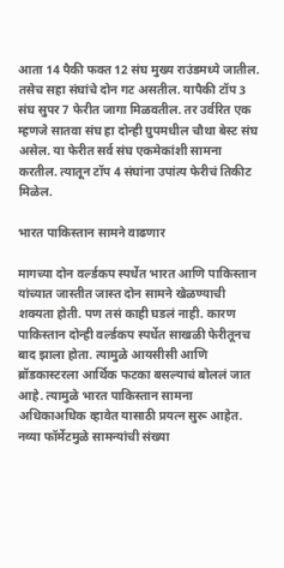आता 14 पैकी फक्त 12 संघ मुख्य राउंडमध्ये जातील. तसेच सहा संघांचे दोन गट असतील. यापैकी टॉप 3 संघ सुपर 7 फेरीत जागा मिळवतील. तर उर्वरित एक म्हणजे सातवा संघ हा दोन्ही ग्रुपमधील चौथा बेस्ट संघ असेल. या फेरीत सर्व संघ एकमेकांशी सामना करतील. त्यातून टॉप 4 संघांना उपांत्य फेरीचं तिकीट मिळेल.

भारत पाकिस्तान सामने वाढणार

मागच्या दोन वर्ल्डकप स्पर्धेत भारत आणि पाकिस्तान यांच्यात जास्तीत जास्त दोन सामने खेळण्याची शक्यता होती. पण तसं काही घडलं नाही. कारण पाकिस्तान दोन्ही वर्ल्डकप स्पर्धेत साखळी फेरीतूनच बाद झाला होता. त्यामुळे आयसीसी आणि ब्रॉडकास्टरला आर्थिक फटका बसल्याचं बोललं जात आहे. त्यामुळे भारत पाकिस्तान सामना अधिकाअधिक व्हावेत यासाठी प्रयत्न सुरू आहेत. नव्या फॉर्मेटमुळे सामन्यांची संख्या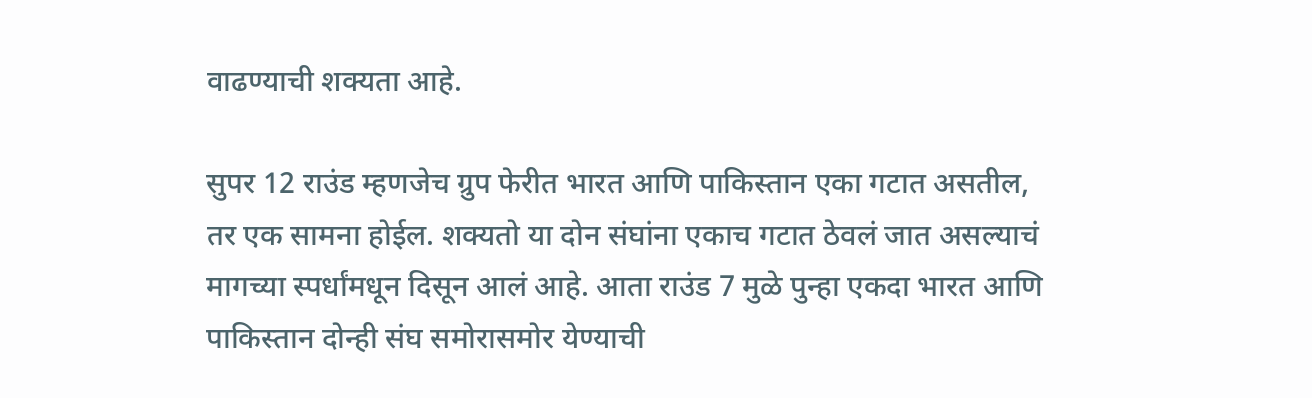वाढण्याची शक्यता आहे.

सुपर 12 राउंड म्हणजेच ग्रुप फेरीत भारत आणि पाकिस्तान एका गटात असतील, तर एक सामना होईल. शक्यतो या दोन संघांना एकाच गटात ठेवलं जात असल्याचं मागच्या स्पर्धांमधून दिसून आलं आहे. आता राउंड 7 मुळे पुन्हा एकदा भारत आणि पाकिस्तान दोन्ही संघ समोरासमोर येण्याची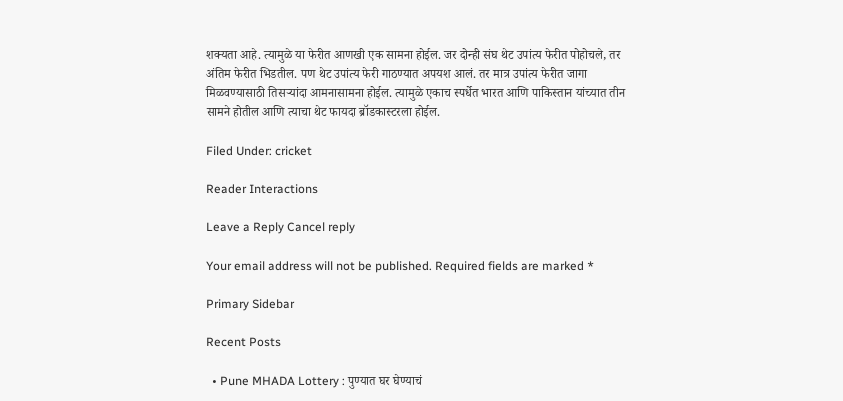शक्यता आहे. त्यामुळे या फेरीत आणखी एक सामना होईल. जर दोन्ही संघ थेट उपांत्य फेरीत पोहोचले, तर अंतिम फेरीत भिडतील. पण थेट उपांत्य फेरी गाठण्यात अपयश आलं. तर मात्र उपांत्य फेरीत जागा मिळवण्यासाठी तिसऱ्यांदा आमनासामना होईल. त्यामुळे एकाच स्पर्धेत भारत आणि पाकिस्तान यांच्यात तीन सामने होतील आणि त्याचा थेट फायदा ब्रॉडकास्टरला होईल.

Filed Under: cricket

Reader Interactions

Leave a Reply Cancel reply

Your email address will not be published. Required fields are marked *

Primary Sidebar

Recent Posts

  • Pune MHADA Lottery : पुण्यात घर घेण्याचं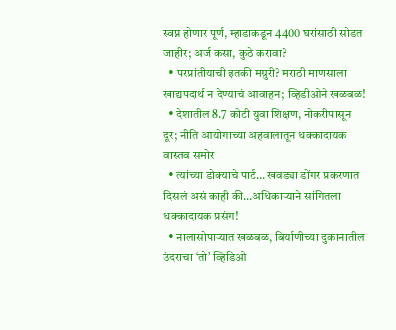स्वप्न होणार पूर्ण, म्हाडाकडून 4400 घरांसाठी सोडत जाहीर; अर्ज कसा, कुठे करावा?
  • परप्रांतीयाची इतकी मग्रुरी? मराठी माणसाला खाद्यपदार्थ न देण्याचं आवाहन; व्हिडीओने खळबळ!
  • देशातील 8.7 कोटी युवा शिक्षण, नोकरीपासून दूर; नीति आयोगाच्या अहवालातून धक्कादायक वास्तव समोर
  • त्यांच्या डोक्याचे पार्ट… खवड्या डोंगर प्रकरणात दिसलं असं काही की…अधिकाऱ्याने सांगितला धक्कादायक प्रसंग!
  • नालासोपाऱ्यात खळबळ, बिर्याणीच्या दुकानातील उंदराचा ‘तो’ व्हिडिओ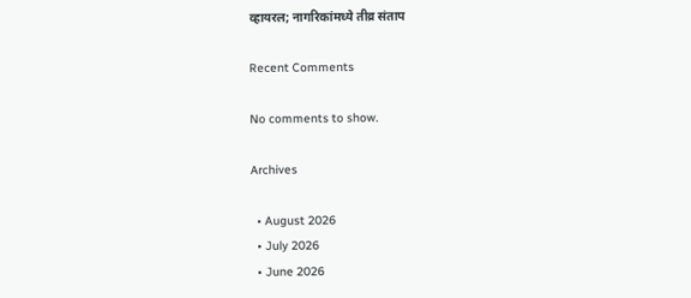व्हायरल; नागरिकांमध्ये तीव्र संताप

Recent Comments

No comments to show.

Archives

  • August 2026
  • July 2026
  • June 2026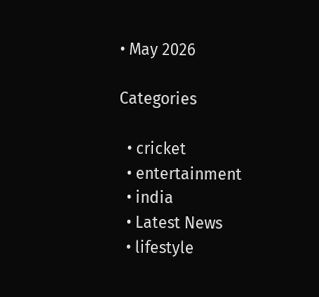• May 2026

Categories

  • cricket
  • entertainment
  • india
  • Latest News
  • lifestyle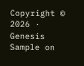Copyright © 2026 · Genesis Sample on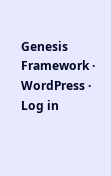Genesis Framework · WordPress · Log in